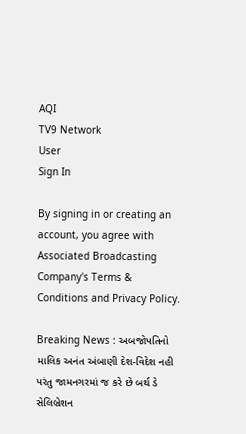AQI
TV9 Network
User
Sign In

By signing in or creating an account, you agree with Associated Broadcasting Company's Terms & Conditions and Privacy Policy.

Breaking News : અબજોપતિનો માલિક અનંત અંબાણી દેશ-વિદેશ નહી પરંતુ જામનગરમાં જ કરે છે બર્થ ડે સેલિબ્રેશન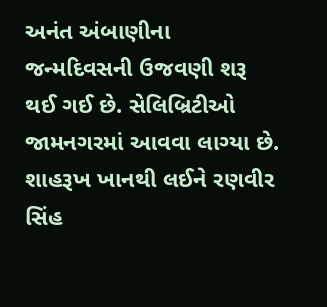અનંત અંબાણીના જન્મદિવસની ઉજવણી શરૂ થઈ ગઈ છે. સેલિબ્રિટીઓ જામનગરમાં આવવા લાગ્યા છે. શાહરૂખ ખાનથી લઈને રણવીર સિંહ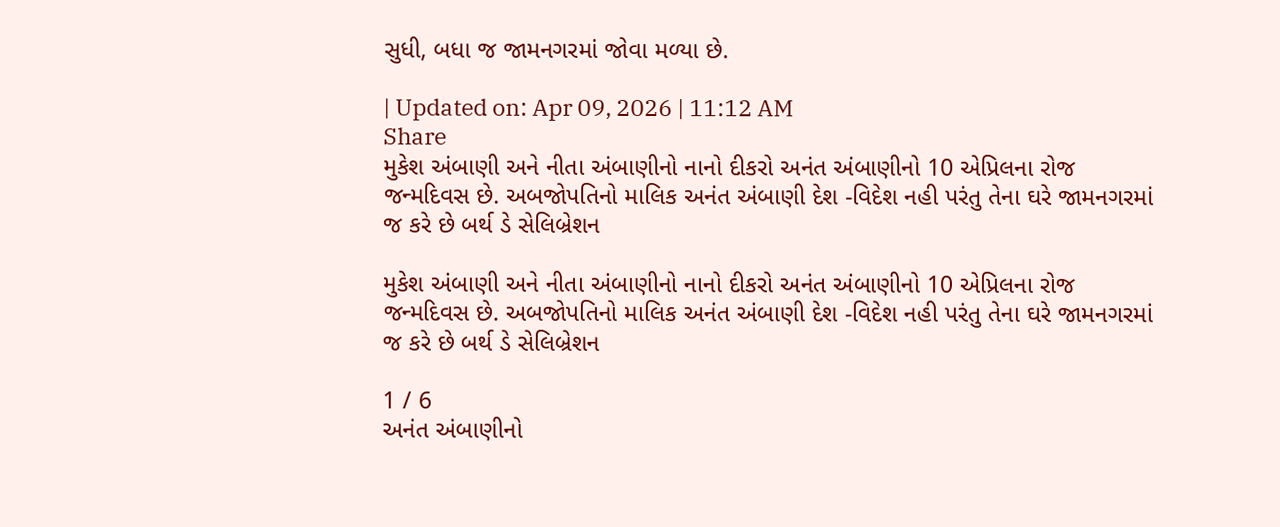સુધી, બધા જ જામનગરમાં જોવા મળ્યા છે.

| Updated on: Apr 09, 2026 | 11:12 AM
Share
મુકેશ અંબાણી અને નીતા અંબાણીનો નાનો દીકરો અનંત અંબાણીનો 10 એપ્રિલના રોજ જન્મદિવસ છે. અબજોપતિનો માલિક અનંત અંબાણી દેશ -વિદેશ નહી પરંતુ તેના ઘરે જામનગરમાં જ કરે છે બર્થ ડે સેલિબ્રેશન

મુકેશ અંબાણી અને નીતા અંબાણીનો નાનો દીકરો અનંત અંબાણીનો 10 એપ્રિલના રોજ જન્મદિવસ છે. અબજોપતિનો માલિક અનંત અંબાણી દેશ -વિદેશ નહી પરંતુ તેના ઘરે જામનગરમાં જ કરે છે બર્થ ડે સેલિબ્રેશન

1 / 6
અનંત અંબાણીનો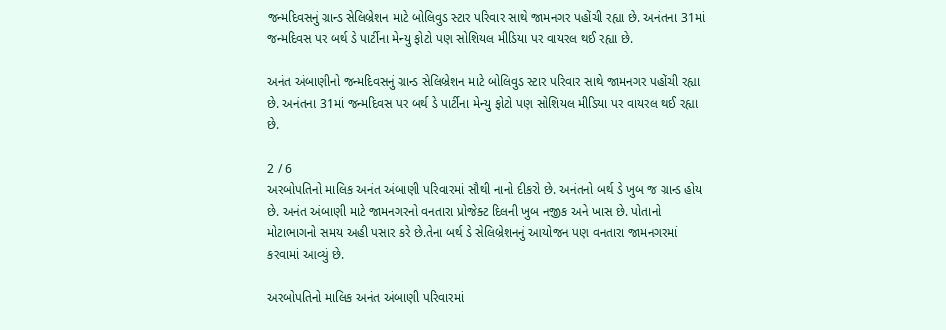જન્મદિવસનું ગ્રાન્ડ સેલિબ્રેશન માટે બોલિવુડ સ્ટાર પરિવાર સાથે જામનગર પહોંચી રહ્યા છે. અનંતના 31માં જન્મદિવસ પર બર્થ ડે પાર્ટીના મેન્યુ ફોટો પણ સોશિયલ મીડિયા પર વાયરલ થઈ રહ્યા છે.

અનંત અંબાણીનો જન્મદિવસનું ગ્રાન્ડ સેલિબ્રેશન માટે બોલિવુડ સ્ટાર પરિવાર સાથે જામનગર પહોંચી રહ્યા છે. અનંતના 31માં જન્મદિવસ પર બર્થ ડે પાર્ટીના મેન્યુ ફોટો પણ સોશિયલ મીડિયા પર વાયરલ થઈ રહ્યા છે.

2 / 6
અરબોપતિનો માલિક અનંત અંબાણી પરિવારમાં સૌથી નાનો દીકરો છે. અનંતનો બર્થ ડે ખુબ જ ગ્રાન્ડ હોય છે. અનંત અંબાણી માટે જામનગરનો વનતારા પ્રોજેક્ટ દિલની ખુબ નજીક અને ખાસ છે. પોતાનો મોટાભાગનો સમય અહી પસાર કરે છે.તેના બર્થ ડે સેલિબ્રેશનનું આયોજન પણ વનતારા જામનગરમાં કરવામાં આવ્યું છે.

અરબોપતિનો માલિક અનંત અંબાણી પરિવારમાં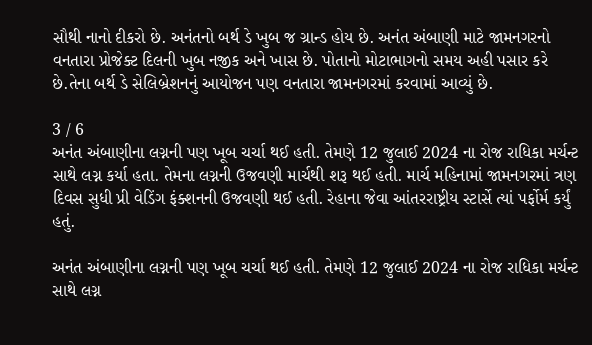સૌથી નાનો દીકરો છે. અનંતનો બર્થ ડે ખુબ જ ગ્રાન્ડ હોય છે. અનંત અંબાણી માટે જામનગરનો વનતારા પ્રોજેક્ટ દિલની ખુબ નજીક અને ખાસ છે. પોતાનો મોટાભાગનો સમય અહી પસાર કરે છે.તેના બર્થ ડે સેલિબ્રેશનનું આયોજન પણ વનતારા જામનગરમાં કરવામાં આવ્યું છે.

3 / 6
અનંત અંબાણીના લગ્નની પણ ખૂબ ચર્ચા થઈ હતી. તેમણે 12 જુલાઈ 2024 ના રોજ રાધિકા મર્ચન્ટ સાથે લગ્ન કર્યા હતા. તેમના લગ્નની ઉજવણી માર્ચથી શરૂ થઈ હતી. માર્ચ મહિનામાં જામનગરમાં ત્રણ દિવસ સુધી પ્રી વેડિંગ ફંક્શનની ઉજવણી થઈ હતી. રેહાના જેવા આંતરરાષ્ટ્રીય સ્ટાર્સે ત્યાં પર્ફોર્મ કર્યું હતું.

અનંત અંબાણીના લગ્નની પણ ખૂબ ચર્ચા થઈ હતી. તેમણે 12 જુલાઈ 2024 ના રોજ રાધિકા મર્ચન્ટ સાથે લગ્ન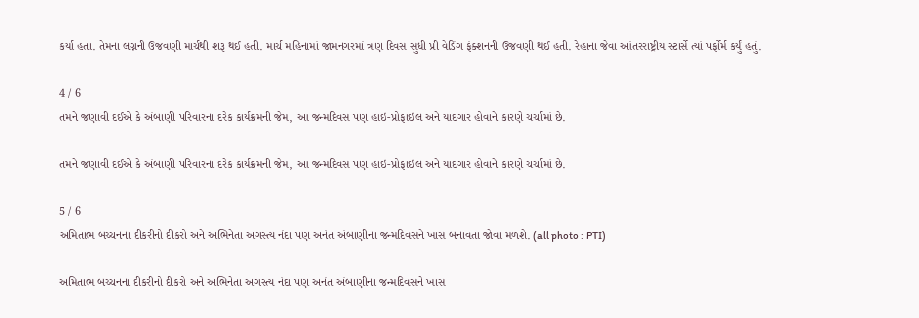કર્યા હતા. તેમના લગ્નની ઉજવણી માર્ચથી શરૂ થઈ હતી. માર્ચ મહિનામાં જામનગરમાં ત્રણ દિવસ સુધી પ્રી વેડિંગ ફંક્શનની ઉજવણી થઈ હતી. રેહાના જેવા આંતરરાષ્ટ્રીય સ્ટાર્સે ત્યાં પર્ફોર્મ કર્યું હતું.

4 / 6
તમને જણાવી દઈએ કે અંબાણી પરિવારના દરેક કાર્યક્રમની જેમ, આ જન્મદિવસ પણ હાઇ-પ્રોફાઇલ અને યાદગાર હોવાને કારણે ચર્ચામાં છે.

તમને જણાવી દઈએ કે અંબાણી પરિવારના દરેક કાર્યક્રમની જેમ, આ જન્મદિવસ પણ હાઇ-પ્રોફાઇલ અને યાદગાર હોવાને કારણે ચર્ચામાં છે.

5 / 6
અમિતાભ બચ્ચનના દીકરીનો દીકરો અને અભિનેતા અગસ્ત્ય નંદા પણ અનંત અંબાણીના જન્મદિવસને ખાસ બનાવતા જોવા મળશે. (all photo : PTI)

અમિતાભ બચ્ચનના દીકરીનો દીકરો અને અભિનેતા અગસ્ત્ય નંદા પણ અનંત અંબાણીના જન્મદિવસને ખાસ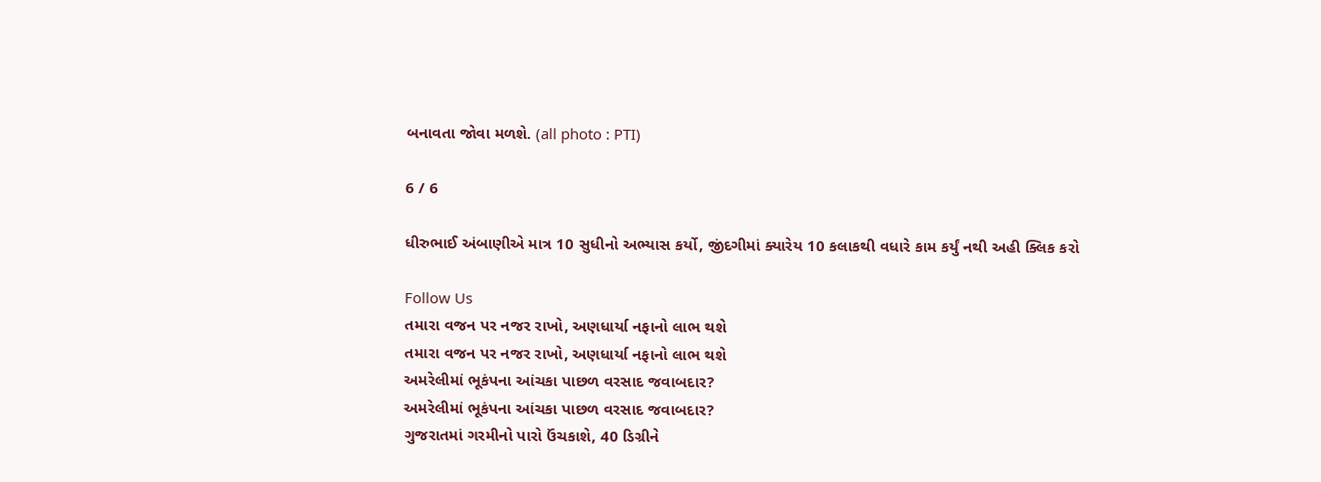બનાવતા જોવા મળશે. (all photo : PTI)

6 / 6

ધીરુભાઈ અંબાણીએ માત્ર 10 સુધીનો અભ્યાસ કર્યો, જીંદગીમાં ક્યારેય 10 કલાકથી વધારે કામ કર્યું નથી અહી ક્લિક કરો

Follow Us
તમારા વજન પર નજર રાખો, અણધાર્યા નફાનો લાભ થશે
તમારા વજન પર નજર રાખો, અણધાર્યા નફાનો લાભ થશે
અમરેલીમાં ભૂકંપના આંચકા પાછળ વરસાદ જવાબદાર?
અમરેલીમાં ભૂકંપના આંચકા પાછળ વરસાદ જવાબદાર?
ગુજરાતમાં ગરમીનો પારો ઉંચકાશે, 40 ડિગ્રીને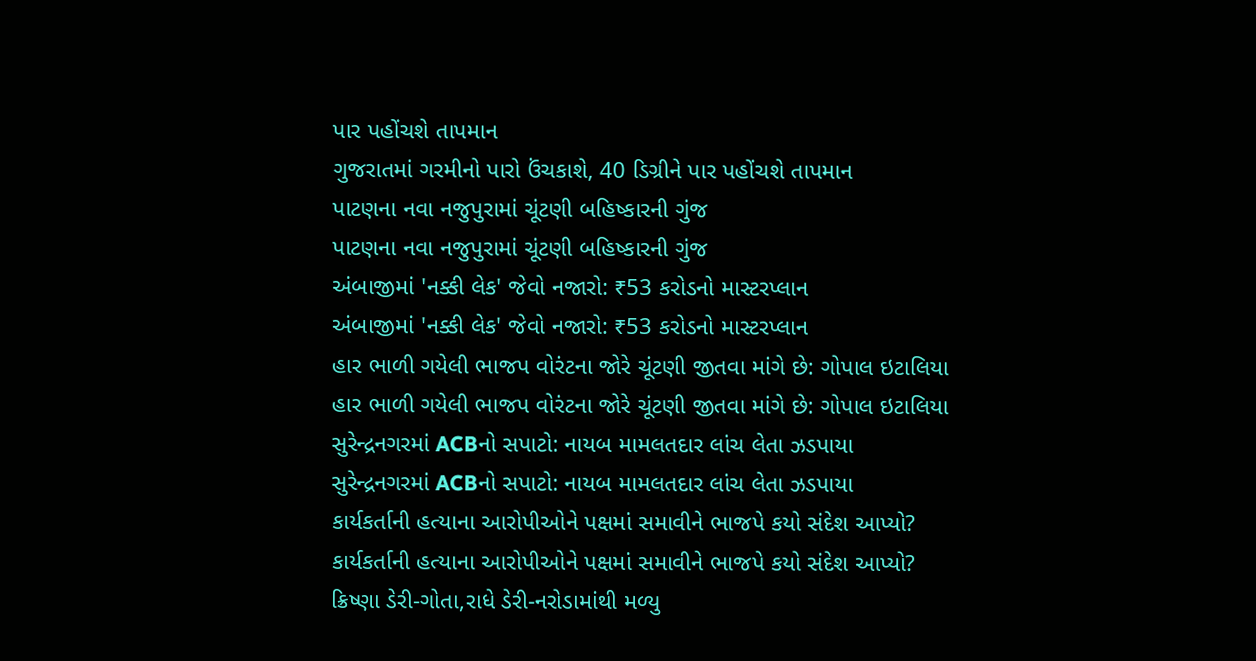પાર પહોંચશે તાપમાન
ગુજરાતમાં ગરમીનો પારો ઉંચકાશે, 40 ડિગ્રીને પાર પહોંચશે તાપમાન
પાટણના નવા નજુપુરામાં ચૂંટણી બહિષ્કારની ગુંજ
પાટણના નવા નજુપુરામાં ચૂંટણી બહિષ્કારની ગુંજ
અંબાજીમાં 'નક્કી લેક' જેવો નજારો: ₹53 કરોડનો માસ્ટરપ્લાન
અંબાજીમાં 'નક્કી લેક' જેવો નજારો: ₹53 કરોડનો માસ્ટરપ્લાન
હાર ભાળી ગયેલી ભાજપ વોરંટના જોરે ચૂંટણી જીતવા માંગે છે: ગોપાલ ઇટાલિયા
હાર ભાળી ગયેલી ભાજપ વોરંટના જોરે ચૂંટણી જીતવા માંગે છે: ગોપાલ ઇટાલિયા
સુરેન્દ્રનગરમાં ACBનો સપાટો: નાયબ મામલતદાર લાંચ લેતા ઝડપાયા
સુરેન્દ્રનગરમાં ACBનો સપાટો: નાયબ મામલતદાર લાંચ લેતા ઝડપાયા
કાર્યકર્તાની હત્યાના આરોપીઓને પક્ષમાં સમાવીને ભાજપે કયો સંદેશ આપ્યો?
કાર્યકર્તાની હત્યાના આરોપીઓને પક્ષમાં સમાવીને ભાજપે કયો સંદેશ આપ્યો?
ક્રિષ્ણા ડેરી-ગોતા,રાધે ડેરી-નરોડામાંથી મળ્યુ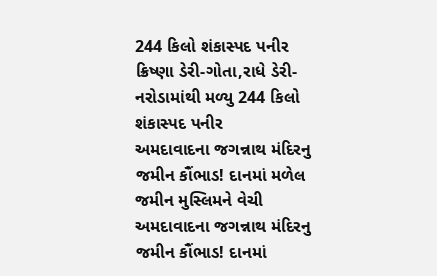244 કિલો શંકાસ્પદ પનીર
ક્રિષ્ણા ડેરી-ગોતા,રાધે ડેરી-નરોડામાંથી મળ્યુ 244 કિલો શંકાસ્પદ પનીર
અમદાવાદના જગન્નાથ મંદિરનુ જમીન કૌંભાડ! દાનમાં મળેલ જમીન મુસ્લિમને વેચી
અમદાવાદના જગન્નાથ મંદિરનુ જમીન કૌંભાડ! દાનમાં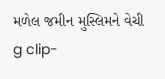મળેલ જમીન મુસ્લિમને વેચી
g clip-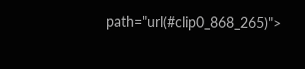path="url(#clip0_868_265)">